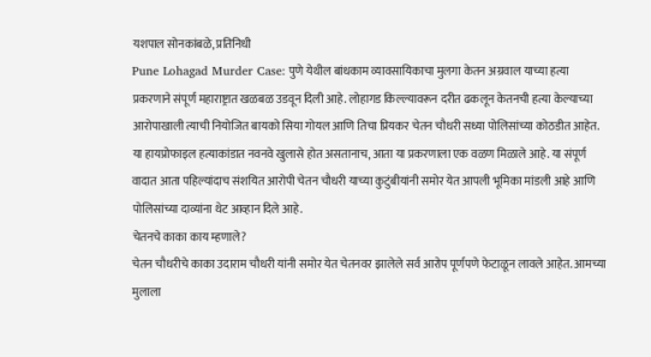यशपाल सोनकांबळे, प्रतिनिधी
Pune Lohagad Murder Case: पुणे येथील बांधकाम व्यावसायिकाचा मुलगा केतन अग्रवाल याच्या हत्या प्रकरणाने संपूर्ण महाराष्ट्रात खळबळ उडवून दिली आहे. लोहागड किल्ल्यावरून दरीत ढकलून केतनची हत्या केल्याच्या आरोपाखाली त्याची नियोजित बायको सिया गोयल आणि तिचा प्रियकर चेतन चौधरी सध्या पोलिसांच्या कोठडीत आहेत. या हायप्रोफाइल हत्याकांडात नवनवे खुलासे होत असतानाच, आता या प्रकरणाला एक वळण मिळाले आहे. या संपूर्ण वादात आता पहिल्यांदाच संशयित आरोपी चेतन चौधरी याच्या कुटुंबीयांनी समोर येत आपली भूमिका मांडली आहे आणि पोलिसांच्या दाव्यांना थेट आव्हान दिले आहे.
चेतनचे काका काय म्हणाले?
चेतन चौधरीचे काका उदाराम चौधरी यांनी समोर येत चेतनवर झालेले सर्व आरोप पूर्णपणे फेटाळून लावले आहेत. आमच्या मुलाला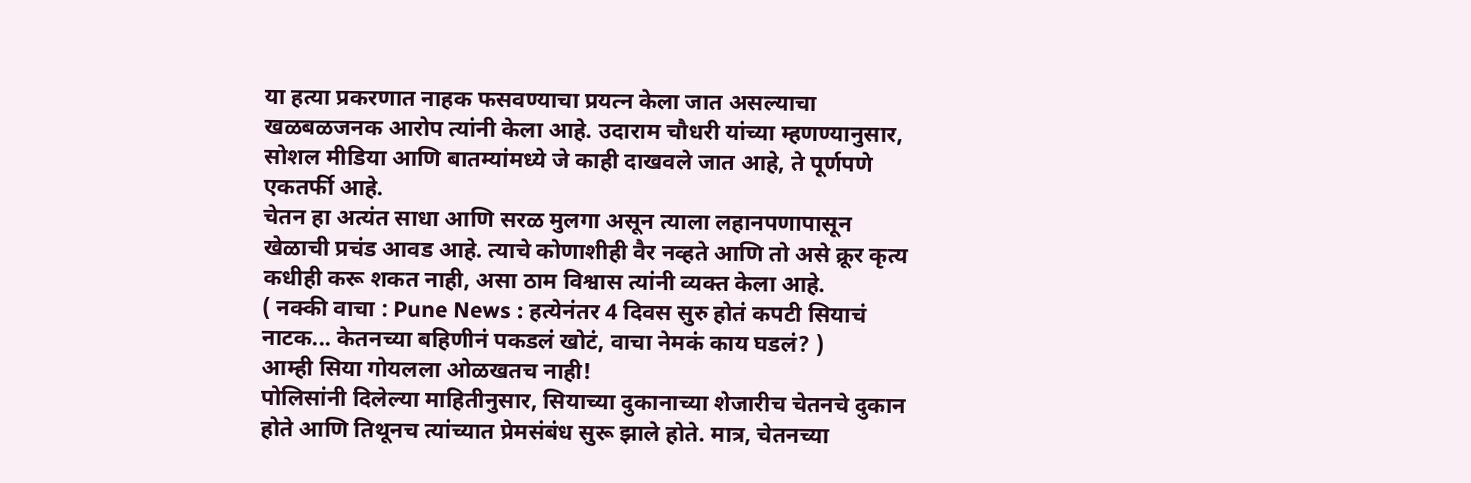या हत्या प्रकरणात नाहक फसवण्याचा प्रयत्न केला जात असल्याचा खळबळजनक आरोप त्यांनी केला आहे. उदाराम चौधरी यांच्या म्हणण्यानुसार, सोशल मीडिया आणि बातम्यांमध्ये जे काही दाखवले जात आहे, ते पूर्णपणे एकतर्फी आहे.
चेतन हा अत्यंत साधा आणि सरळ मुलगा असून त्याला लहानपणापासून खेळाची प्रचंड आवड आहे. त्याचे कोणाशीही वैर नव्हते आणि तो असे क्रूर कृत्य कधीही करू शकत नाही, असा ठाम विश्वास त्यांनी व्यक्त केला आहे.
( नक्की वाचा : Pune News : हत्येनंतर 4 दिवस सुरु होतं कपटी सियाचं नाटक... केतनच्या बहिणीनं पकडलं खोटं, वाचा नेमकं काय घडलं? )
आम्ही सिया गोयलला ओळखतच नाही!
पोलिसांनी दिलेल्या माहितीनुसार, सियाच्या दुकानाच्या शेजारीच चेतनचे दुकान होते आणि तिथूनच त्यांच्यात प्रेमसंबंध सुरू झाले होते. मात्र, चेतनच्या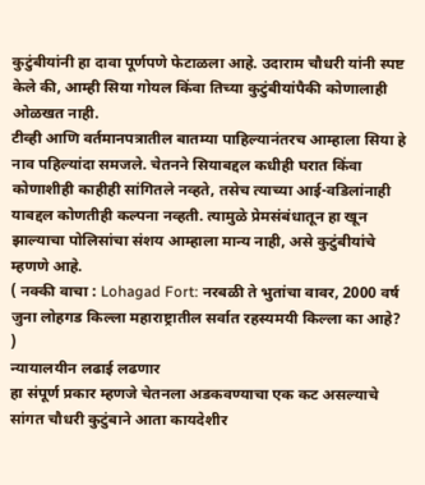कुटुंबीयांनी हा दावा पूर्णपणे फेटाळला आहे. उदाराम चौधरी यांनी स्पष्ट केले की, आम्ही सिया गोयल किंवा तिच्या कुटुंबीयांपैकी कोणालाही ओळखत नाही.
टीव्ही आणि वर्तमानपत्रातील बातम्या पाहिल्यानंतरच आम्हाला सिया हे नाव पहिल्यांदा समजले. चेतनने सियाबद्दल कधीही घरात किंवा कोणाशीही काहीही सांगितले नव्हते, तसेच त्याच्या आई-वडिलांनाही याबद्दल कोणतीही कल्पना नव्हती. त्यामुळे प्रेमसंबंधातून हा खून झाल्याचा पोलिसांचा संशय आम्हाला मान्य नाही, असे कुटुंबीयांचे म्हणणे आहे.
( नक्की वाचा : Lohagad Fort: नरबळी ते भुतांचा वावर, 2000 वर्ष जुना लोहगड किल्ला महाराष्ट्रातील सर्वात रहस्यमयी किल्ला का आहे? )
न्यायालयीन लढाई लढणार
हा संपूर्ण प्रकार म्हणजे चेतनला अडकवण्याचा एक कट असल्याचे सांगत चौधरी कुटुंबाने आता कायदेशीर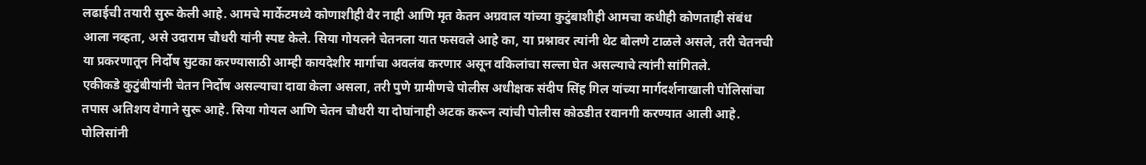लढाईची तयारी सुरू केली आहे. आमचे मार्केटमध्ये कोणाशीही वैर नाही आणि मृत केतन अग्रवाल यांच्या कुटुंबाशीही आमचा कधीही कोणताही संबंध आला नव्हता, असे उदाराम चौधरी यांनी स्पष्ट केले. सिया गोयलने चेतनला यात फसवले आहे का, या प्रश्नावर त्यांनी थेट बोलणे टाळले असले, तरी चेतनची या प्रकरणातून निर्दोष सुटका करण्यासाठी आम्ही कायदेशीर मार्गाचा अवलंब करणार असून वकिलांचा सल्ला घेत असल्याचे त्यांनी सांगितले.
एकीकडे कुटुंबीयांनी चेतन निर्दोष असल्याचा दावा केला असला, तरी पुणे ग्रामीणचे पोलीस अधीक्षक संदीप सिंह गिल यांच्या मार्गदर्शनाखाली पोलिसांचा तपास अतिशय वेगाने सुरू आहे. सिया गोयल आणि चेतन चौधरी या दोघांनाही अटक करून त्यांची पोलीस कोठडीत रवानगी करण्यात आली आहे. पोलिसांनी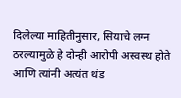दिलेल्या माहितीनुसार, सियाचे लग्न ठरल्यामुळे हे दोन्ही आरोपी अस्वस्थ होते आणि त्यांनी अत्यंत थंड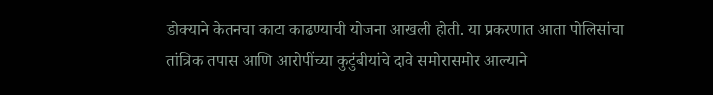डोक्याने केतनचा काटा काढण्याची योजना आखली होती. या प्रकरणात आता पोलिसांचा तांत्रिक तपास आणि आरोपींच्या कुटुंबीयांचे दावे समोरासमोर आल्याने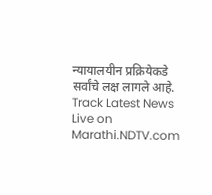न्यायालयीन प्रक्रियेकडे सर्वांचे लक्ष लागले आहे.
Track Latest News Live on Marathi.NDTV.com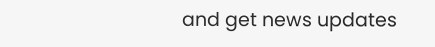and get news updates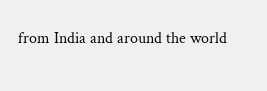from India and around the world